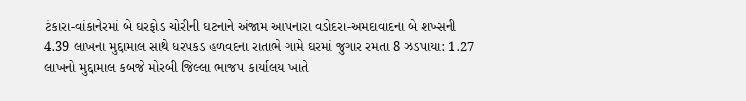ટંકારા-વાંકાનેરમાં બે ઘરફોડ ચોરીની ઘટનાને અંજામ આપનારા વડોદરા-અમદાવાદના બે શખ્સની 4.39 લાખના મુદ્દામાલ સાથે ધરપકડ હળવદના રાતાભે ગામે ઘરમાં જુગાર રમતા 8 ઝડપાયા: 1.27 લાખનો મુદ્દામાલ કબજે મોરબી જિલ્લા ભાજપ કાર્યાલય ખાતે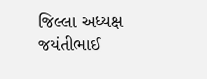જિલ્લા અધ્યક્ષ જયંતીભાઈ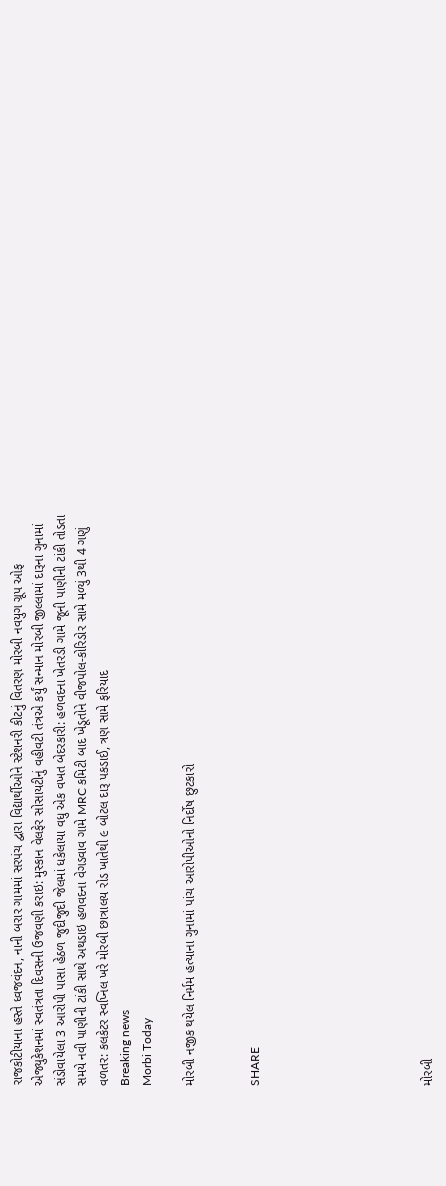રાજકોટીયાના હસ્તે ધ્વજવંદન, નાની બરાર ગામમાં સરપંચ દ્વારા વિદ્યાર્થીઓને સ્ટેશનરી કીટનું વિતરણ મોરબી નવયુગ ગ્રૂપ ઓફ એજ્યુકેશનમાં સ્વતંત્રતા દિવસની ઉજવણી કરાઇ: મુસ્કાન વેલફેર સોસાયટીનું વહીવટી તંત્રએ કર્યું સન્માન મોરબી જીલ્લામાં દારૂના ગુનામાં સંડોવાયેલા 3 આરોપી પાસા હેઠળ જુદીજુદી જેલમાં ધકેલાયા વધુ એક વખત બેદરકારી: હળવદના ખેતરડી ગામે જૂની પાણીની ટાંકી તોડતા સમયે નવી પાણીની ટાંકી સાથે અથડાઇ હળવદના વેગડવાવ ગામે MRC કમિટી બાદ ખેડૂતોને વીજપોલ-કોરિડોર સામે મળ્યું 3થી 4 ગણું વળતર: કલકેટર સ્વપ્નિલ ખરે મોરબી છાત્રાલય રોડ ખાતેથી ૯ બોટલ દારૂ પકડાઈ, ત્રણ સામે ફરિયાદ
Breaking news
Morbi Today

મોરબી નજીક થયેલ નિર્મમ હત્યાના ગુનામાં પાંચ આરોપીઓનો નિર્દોષ છુટકારો


SHARE







મોરબી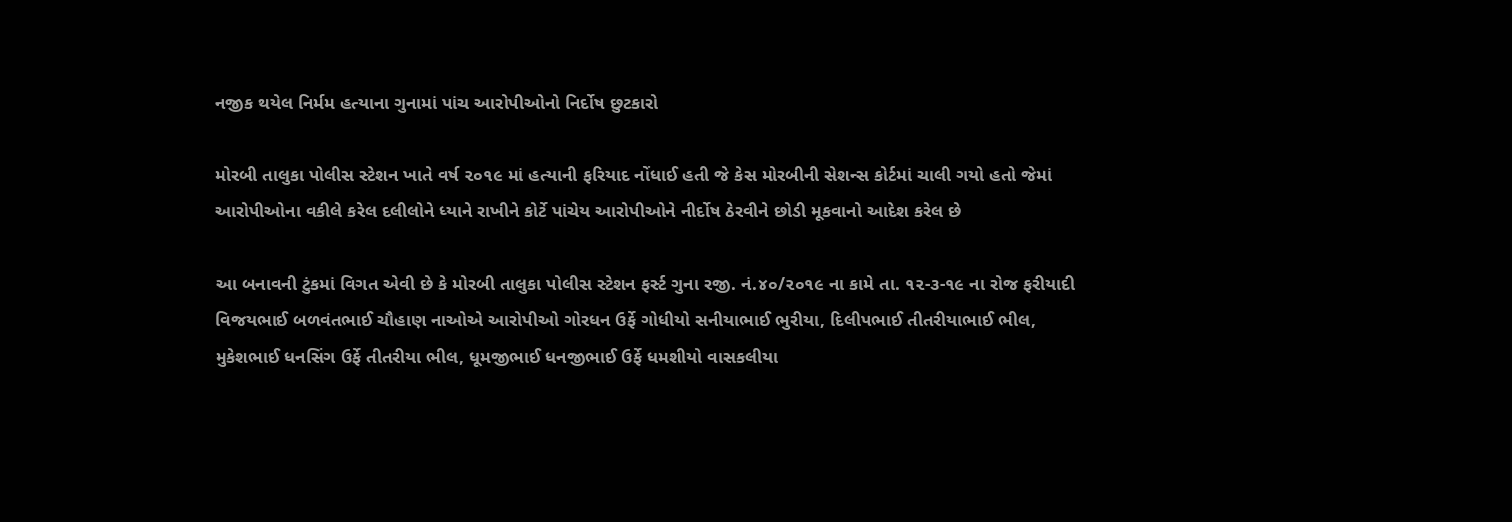નજીક થયેલ નિર્મમ હત્યાના ગુનામાં પાંચ આરોપીઓનો નિર્દોષ છુટકારો

મોરબી તાલુકા પોલીસ સ્ટેશન ખાતે વર્ષ ૨૦૧૯ માં હત્યાની ફરિયાદ નોંધાઈ હતી જે કેસ મોરબીની સેશન્સ કોર્ટમાં ચાલી ગયો હતો જેમાં આરોપીઓના વકીલે કરેલ દલીલોને ધ્યાને રાખીને કોર્ટે પાંચેય આરોપીઓને નીર્દોષ ઠેરવીને છોડી મૂકવાનો આદેશ કરેલ છે

આ બનાવની ટુંકમાં વિગત એવી છે કે મોરબી તાલુકા પોલીસ સ્ટેશન ફર્સ્ટ ગુના રજી. નં.૪૦/૨૦૧૯ ના કામે તા. ૧૨-૩-૧૯ ના રોજ ફરીયાદી વિજયભાઈ બળવંતભાઈ ચૌહાણ નાઓએ આરોપીઓ ગોરધન ઉર્ફે ગોધીયો સનીયાભાઈ ભુરીયા, દિલીપભાઈ તીતરીયાભાઈ ભીલ, મુકેશભાઈ ધનસિંગ ઉર્ફે તીતરીયા ભીલ, ધૂમજીભાઈ ધનજીભાઈ ઉર્ફે ધમશીયો વાસકલીયા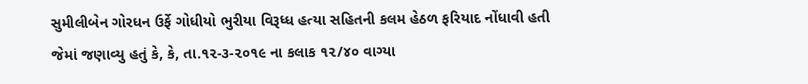સુમીલીબેન ગોરધન ઉર્ફે ગોધીયો ભુરીયા વિરૂધ્ધ હત્યા સહિતની કલમ હેઠળ ફરિયાદ નોંધાવી હતી જેમાં જણાવ્યુ હતું કે, કે, તા.૧૨-૩-૨૦૧૯ ના કલાક ૧૨/૪૦ વાગ્યા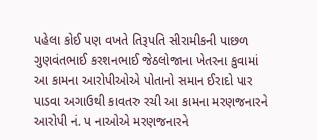પહેલા કોઈ પણ વખતે તિરૂપતિ સીરામીકની પાછળ ગુણવંતભાઈ કરશનભાઈ જેઠલોજાના ખેતરના કુવામાં આ કામના આરોપીઓએ પોતાનો સમાન ઈરાદો પાર પાડવા અગાઉથી કાવતરુ રચી આ કામના મરણજનારને આરોપી નં. પ નાઓએ મરણજનારને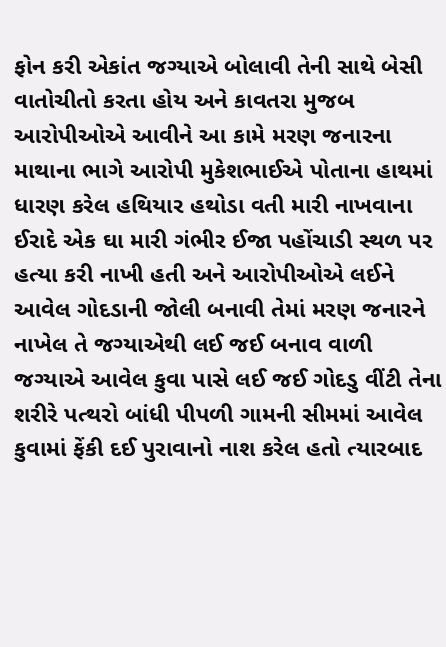ફોન કરી એકાંત જગ્યાએ બોલાવી તેની સાથે બેસી વાતોચીતો કરતા હોય અને કાવતરા મુજબ આરોપીઓએ આવીને આ કામે મરણ જનારના માથાના ભાગે આરોપી મુકેશભાઈએ પોતાના હાથમાં ધારણ કરેલ હથિયાર હથોડા વતી મારી નાખવાના ઈરાદે એક ઘા મારી ગંભીર ઈજા પહોંચાડી સ્થળ પર હત્યા કરી નાખી હતી અને આરોપીઓએ લઈને આવેલ ગોદડાની જોલી બનાવી તેમાં મરણ જનારને નાખેલ તે જગ્યાએથી લઈ જઈ બનાવ વાળી જગ્યાએ આવેલ કુવા પાસે લઈ જઈ ગોદડુ વીંટી તેના શરીરે પત્થરો બાંધી પીપળી ગામની સીમમાં આવેલ કુવામાં ફેંકી દઈ પુરાવાનો નાશ કરેલ હતો ત્યારબાદ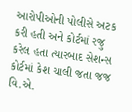આરોપીઓની પોલીસે અટક કરી હતી અને કોર્ટમાં રજુ કરેલ હતા ત્યારબાદ સેશન્સ કોર્ટમાં કેશ ચાલી જતા જજ વિ.એ.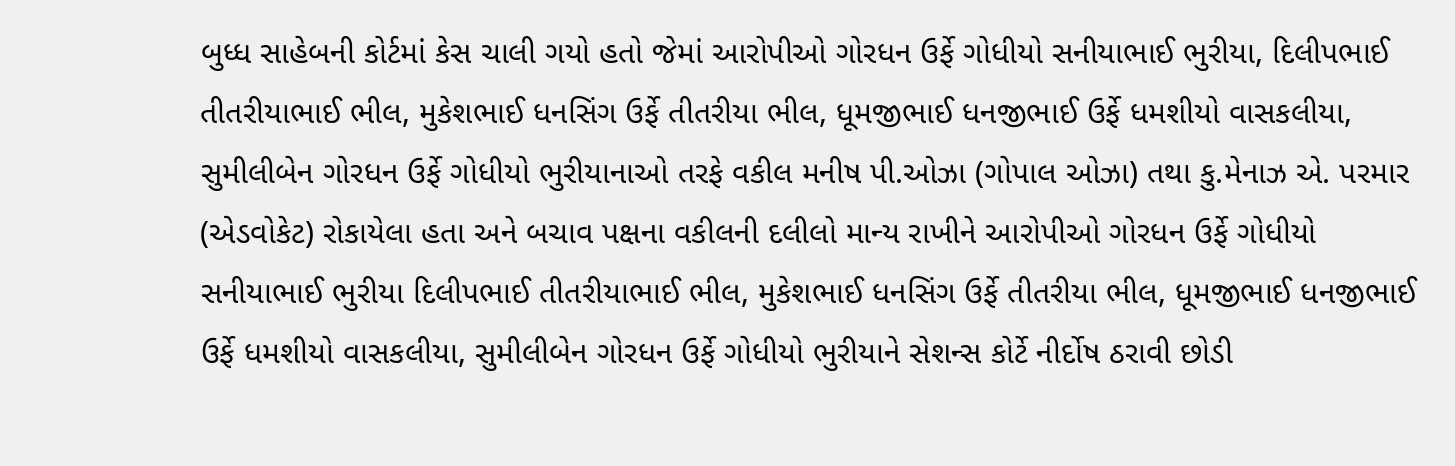બુધ્ધ સાહેબની કોર્ટમાં કેસ ચાલી ગયો હતો જેમાં આરોપીઓ ગોરધન ઉર્ફે ગોધીયો સનીયાભાઈ ભુરીયા, દિલીપભાઈ તીતરીયાભાઈ ભીલ, મુકેશભાઈ ધનસિંગ ઉર્ફે તીતરીયા ભીલ, ધૂમજીભાઈ ધનજીભાઈ ઉર્ફે ધમશીયો વાસકલીયા, સુમીલીબેન ગોરધન ઉર્ફે ગોધીયો ભુરીયાનાઓ તરફે વકીલ મનીષ પી.ઓઝા (ગોપાલ ઓઝા) તથા કુ.મેનાઝ એ. પરમાર (એડવોકેટ) રોકાયેલા હતા અને બચાવ પક્ષના વકીલની દલીલો માન્ય રાખીને આરોપીઓ ગોરધન ઉર્ફે ગોધીયો સનીયાભાઈ ભુરીયા દિલીપભાઈ તીતરીયાભાઈ ભીલ, મુકેશભાઈ ધનસિંગ ઉર્ફે તીતરીયા ભીલ, ધૂમજીભાઈ ધનજીભાઈ ઉર્ફે ધમશીયો વાસકલીયા, સુમીલીબેન ગોરધન ઉર્ફે ગોધીયો ભુરીયાને સેશન્સ કોર્ટે નીર્દોષ ઠરાવી છોડી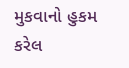મુકવાનો હુકમ કરેલ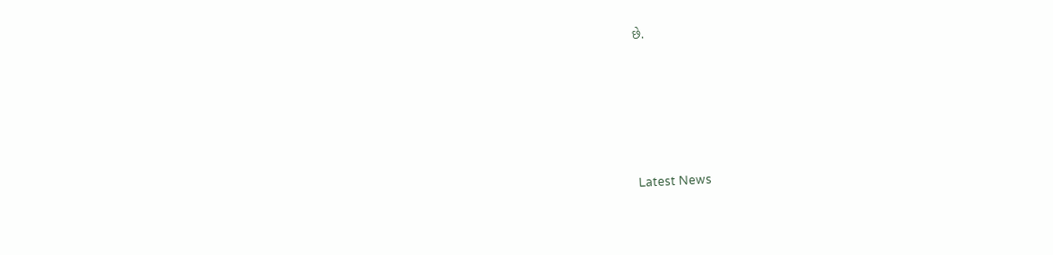છે.






Latest News